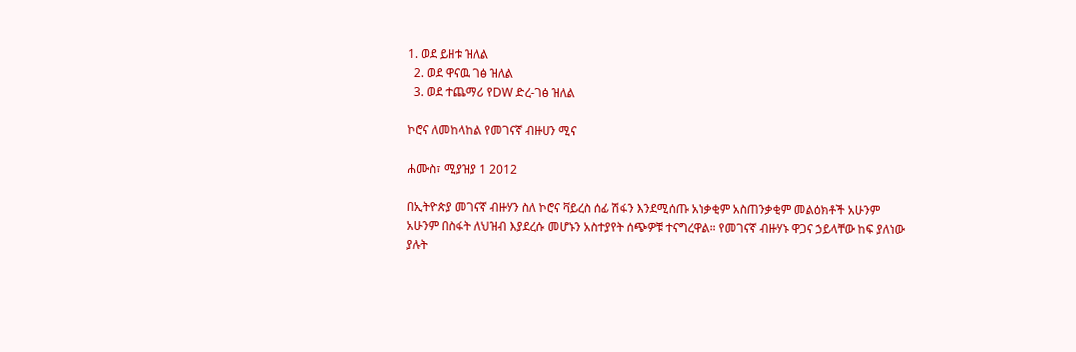1. ወደ ይዘቱ ዝለል
  2. ወደ ዋናዉ ገፅ ዝለል
  3. ወደ ተጨማሪ የDW ድረ-ገፅ ዝለል

ኮሮና ለመከላከል የመገናኛ ብዙሀን ሚና

ሐሙስ፣ ሚያዝያ 1 2012

በኢትዮጵያ መገናኛ ብዙሃን ስለ ኮሮና ቫይረስ ሰፊ ሽፋን እንደሚሰጡ አነቃቂም አስጠንቃቂም መልዕክቶች አሁንም አሁንም በስፋት ለህዝብ እያደረሱ መሆኑን አስተያየት ሰጭዎቹ ተናግረዋል። የመገናኛ ብዙሃኑ ዋጋና ኃይላቸው ከፍ ያለነው ያሉት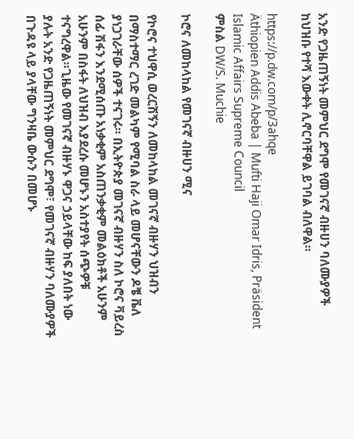አንድ የጋዜጠኝነት መምህር ደግሞ የመገናኛ ብዙሀን ባለሙያዎች ከህዝቡ የተሻ እውቀት ሊኖርባቸዋል ይገባል ብለዋል።

https://p.dw.com/p/3ahqe
Äthiopien Addis Abeba | Mufti Haji Omar Idris, Präsident Islamic Affairs Supreme Council
ምስል DW/S. Muchie

ኮሮና ለመከላከል የመገናኛ ብዙሀን ሚና

የኮሮና ተህዋሲ ወረርሽኝን ለመከላከል መገናኛ ብዙሃን ህዝብን በማስተማር ረገድ መልካም የሚባል ስራ ላይ መሆናቸውን ዶቼ ቬለ ያነጋገራቸው ሰዎች ተናገሩ። በኢትዮጵያ መገናኛ ብዙሃን ስለ ኮሮና ቫይረስ ሰፊ ሽፋን እንደሚሰጡ አነቃቂም አስጠንቃቂም መልዕክቶች አሁንም አሁንም በስፋት ለህዝብ እያደረሱ መሆኑን አስተያየት ሰጭዎቹ ተናግረዋል።ጊዜው የመገናኛ ብዙሃኑ ዋጋና ኃይላቸው ከፍ ያለበት ነው ያሉት አንድ የጋዜጠኝነት መምህር ደግሞ፣ የመገናኛ ብዙሃን ባለሙያዎች በጉዳዩ ላይ ያላቸው ግንዛቤ ውሱን በመሆኑ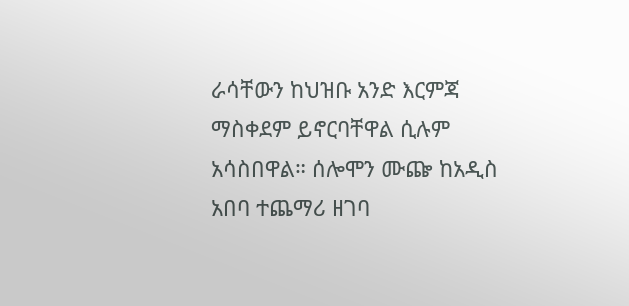ራሳቸውን ከህዝቡ አንድ እርምጃ ማስቀደም ይኖርባቸዋል ሲሉም አሳስበዋል። ሰሎሞን ሙጬ ከአዲስ አበባ ተጨማሪ ዘገባ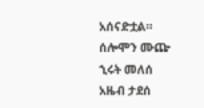አሰናድቷል።
ሰሎሞን ሙጬ
ኂሩት መለሰ
አዜብ ታደሰ